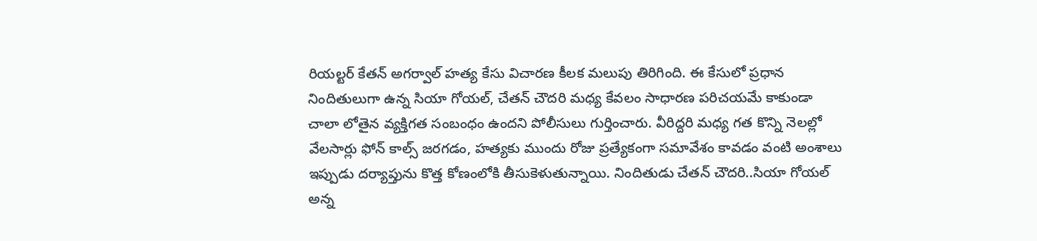రియల్టర్ కేతన్ అగర్వాల్ హత్య కేసు విచారణ కీలక మలుపు తిరిగింది. ఈ కేసులో ప్రధాన నిందితులుగా ఉన్న సియా గోయల్, చేతన్ చౌదరి మధ్య కేవలం సాధారణ పరిచయమే కాకుండా చాలా లోతైన వ్యక్తిగత సంబంధం ఉందని పోలీసులు గుర్తించారు. వీరిద్దరి మధ్య గత కొన్ని నెలల్లో వేలసార్లు ఫోన్ కాల్స్ జరగడం, హత్యకు ముందు రోజు ప్రత్యేకంగా సమావేశం కావడం వంటి అంశాలు ఇప్పుడు దర్యాప్తును కొత్త కోణంలోకి తీసుకెళుతున్నాయి. నిందితుడు చేతన్ చౌదరి..సియా గోయల్ అన్న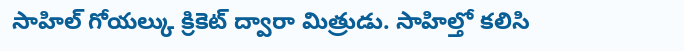సాహిల్ గోయల్కు క్రికెట్ ద్వారా మిత్రుడు. సాహిల్తో కలిసి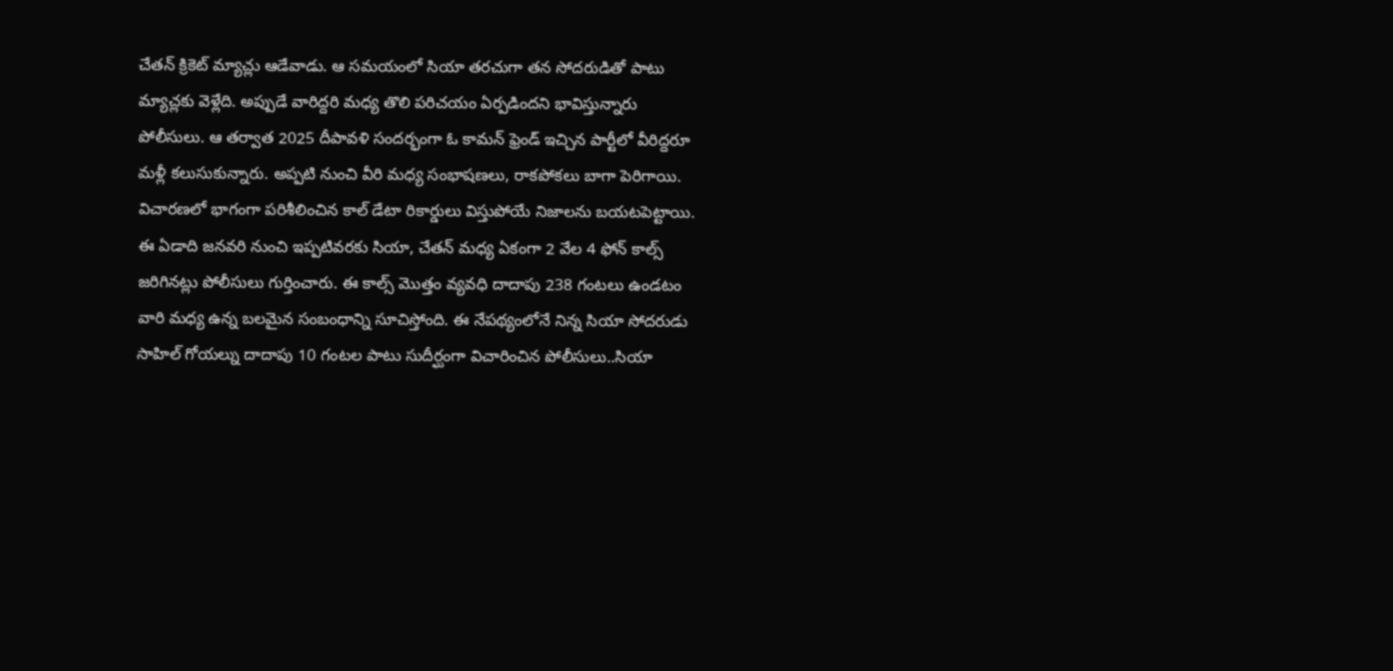చేతన్ క్రికెట్ మ్యాచ్లు ఆడేవాడు. ఆ సమయంలో సియా తరచుగా తన సోదరుడితో పాటు మ్యాచ్లకు వెళ్లేది. అప్పుడే వారిద్దరి మధ్య తొలి పరిచయం ఏర్పడిందని భావిస్తున్నారు పోలీసులు. ఆ తర్వాత 2025 దీపావళి సందర్భంగా ఓ కామన్ ఫ్రెండ్ ఇచ్చిన పార్టీలో వీరిద్దరూ మళ్లీ కలుసుకున్నారు. అప్పటి నుంచి వీరి మధ్య సంభాషణలు, రాకపోకలు బాగా పెరిగాయి. విచారణలో భాగంగా పరిశీలించిన కాల్ డేటా రికార్డులు విస్తుపోయే నిజాలను బయటపెట్టాయి. ఈ ఏడాది జనవరి నుంచి ఇప్పటివరకు సియా, చేతన్ మధ్య ఏకంగా 2 వేల 4 ఫోన్ కాల్స్ జరిగినట్లు పోలీసులు గుర్తించారు. ఈ కాల్స్ మొత్తం వ్యవధి దాదాపు 238 గంటలు ఉండటం వారి మధ్య ఉన్న బలమైన సంబంధాన్ని సూచిస్తోంది. ఈ నేపథ్యంలోనే నిన్న సియా సోదరుడు సాహిల్ గోయల్ను దాదాపు 10 గంటల పాటు సుదీర్ఘంగా విచారించిన పోలీసులు..సియా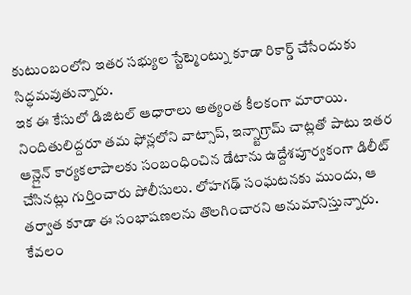కుటుంబంలోని ఇతర సభ్యుల స్టేట్మెంట్ను కూడా రికార్డ్ చేసేందుకు సిద్ధమవుతున్నారు.
ఇక ఈ కేసులో డిజిటల్ ఆధారాలు అత్యంత కీలకంగా మారాయి. నిందితులిద్దరూ తమ ఫోన్లలోని వాట్సాప్, ఇన్స్టాగ్రామ్ చాట్లతో పాటు ఇతర ఆన్లైన్ కార్యకలాపాలకు సంబంధించిన డేటాను ఉద్దేశపూర్వకంగా డిలీట్ చేసినట్లు గుర్తించారు పోలీసులు. లోహగఢ్ సంఘటనకు ముందు, ఆ తర్వాత కూడా ఈ సంభాషణలను తొలగించారని అనుమానిస్తున్నారు. కేవలం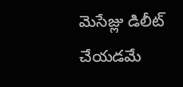మెసేజ్లు డిలీట్ చేయడమే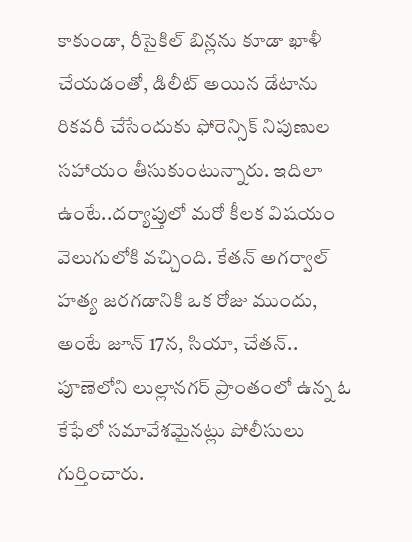కాకుండా, రీసైకిల్ బిన్లను కూడా ఖాళీ చేయడంతో, డిలీట్ అయిన డేటాను రికవరీ చేసేందుకు ఫోరెన్సిక్ నిపుణుల సహాయం తీసుకుంటున్నారు. ఇదిలా ఉంటే..దర్యాప్తులో మరో కీలక విషయం వెలుగులోకి వచ్చింది. కేతన్ అగర్వాల్ హత్య జరగడానికి ఒక రోజు ముందు, అంటే జూన్ 17న, సియా, చేతన్.. పూణెలోని లుల్లానగర్ ప్రాంతంలో ఉన్న ఓ కేఫేలో సమావేశమైనట్లు పోలీసులు గుర్తించారు.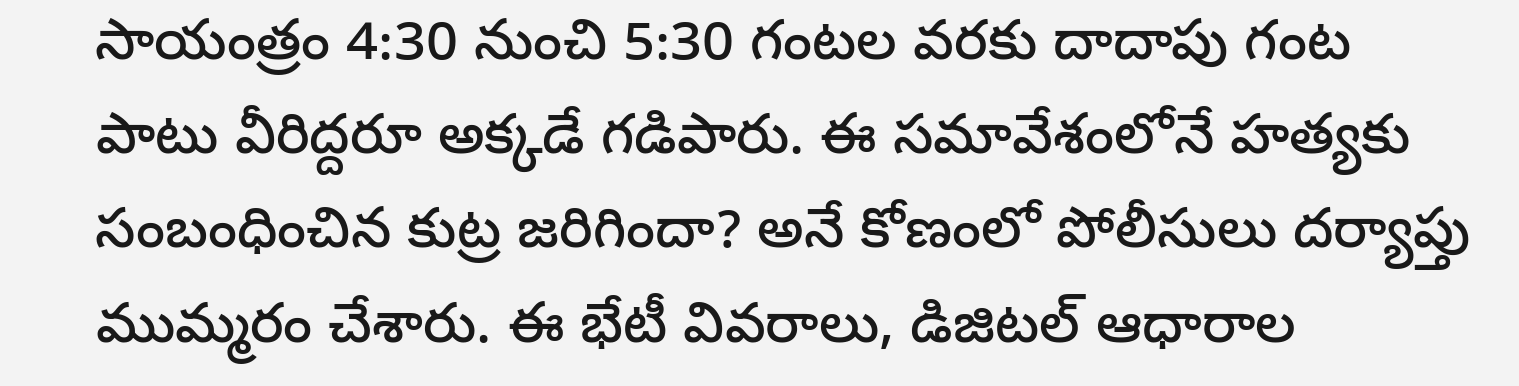సాయంత్రం 4:30 నుంచి 5:30 గంటల వరకు దాదాపు గంట పాటు వీరిద్దరూ అక్కడే గడిపారు. ఈ సమావేశంలోనే హత్యకు సంబంధించిన కుట్ర జరిగిందా? అనే కోణంలో పోలీసులు దర్యాప్తు ముమ్మరం చేశారు. ఈ భేటీ వివరాలు, డిజిటల్ ఆధారాల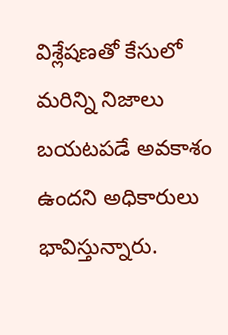విశ్లేషణతో కేసులో మరిన్ని నిజాలు బయటపడే అవకాశం ఉందని అధికారులు భావిస్తున్నారు.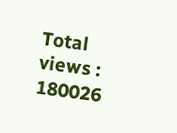Total views : 180026